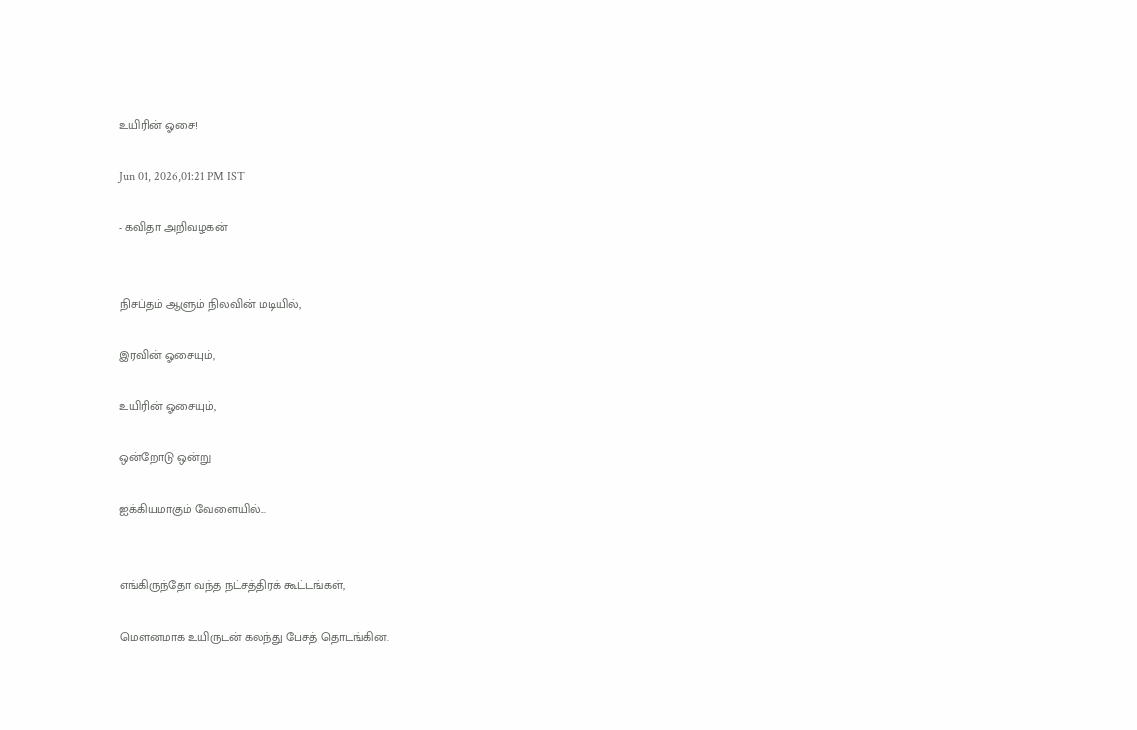உயிரின் ஓசை!

Jun 01, 2026,01:21 PM IST

- கவிதா அறிவழகன்


நிசப்தம் ஆளும் நிலவின் மடியில்,

இரவின் ஓசையும்,

உயிரின் ஓசையும்,

ஒன்றோடு ஒன்று

ஐக்கியமாகும் வேளையில்...


எங்கிருந்தோ வந்த நட்சத்திரக் கூட்டங்கள்,

மௌனமாக உயிருடன் கலந்து பேசத் தொடங்கின.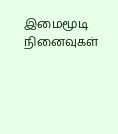இமைமூடி நினைவுகள்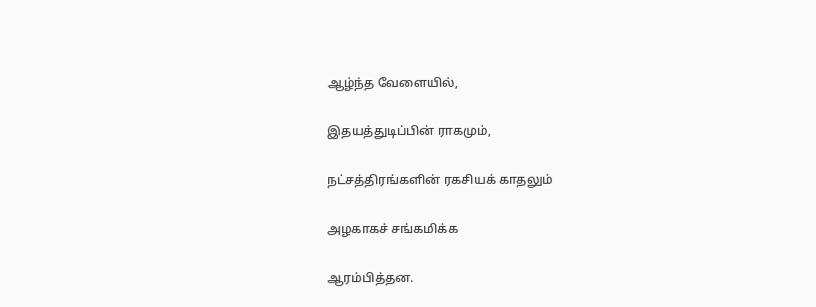ஆழ்ந்த வேளையில்,

இதயத்துடிப்பின் ராகமும்,

நட்சத்திரங்களின் ரகசியக் காதலும்

அழகாகச் சங்கமிக்க

ஆரம்பித்தன.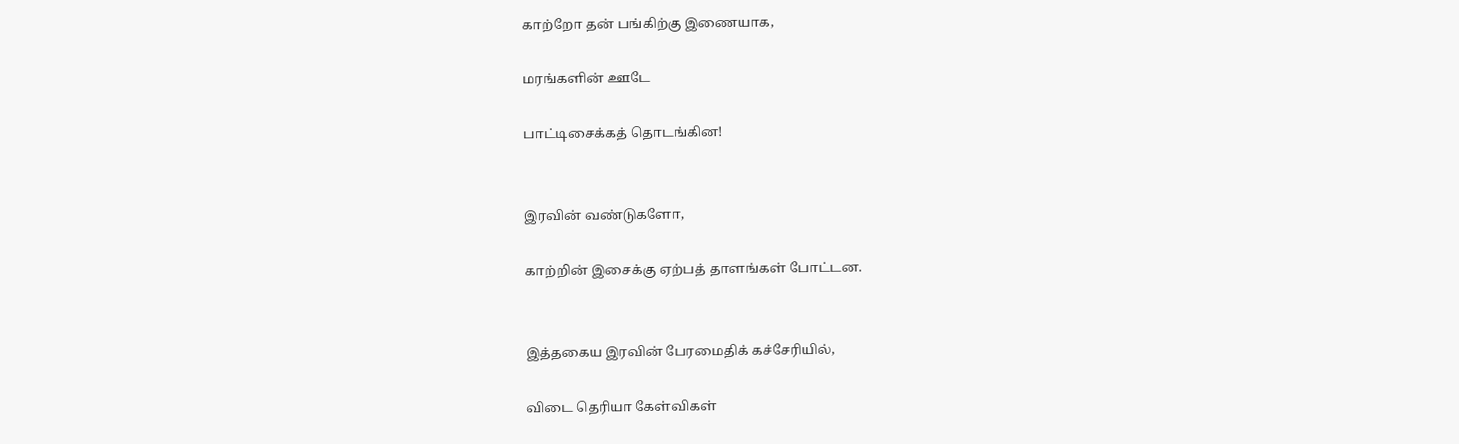காற்றோ தன் பங்கிற்கு இணையாக,

மரங்களின் ஊடே

பாட்டிசைக்கத் தொடங்கின!


இரவின் வண்டுகளோ,

காற்றின் இசைக்கு ஏற்பத் தாளங்கள் போட்டன.


இத்தகைய இரவின் பேரமைதிக் கச்சேரியில்,

விடை தெரியா கேள்விகள்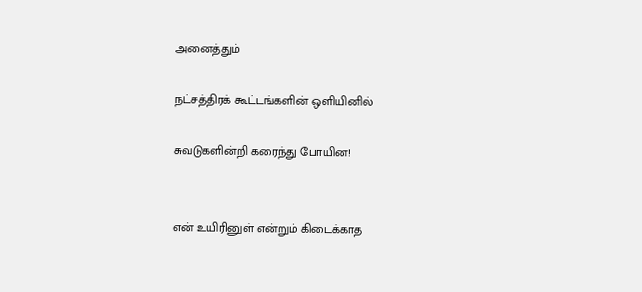அனைத்தும்

நட்சத்திரக் கூட்டங்களின் ஒளியினில்

சுவடுகளின்றி கரைந்து போயின!


என் உயிரினுள் என்றும் கிடைக்காத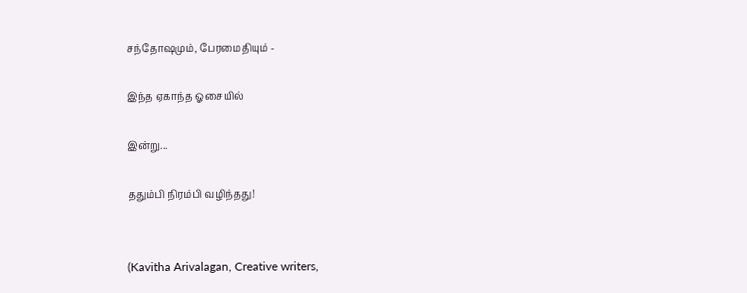சந்தோஷமும், பேரமைதியும் -

இந்த ஏகாந்த ஓசையில்

இன்று...

ததும்பி நிரம்பி வழிந்தது!


(Kavitha Arivalagan, Creative writers,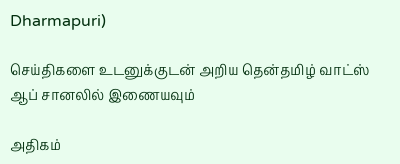Dharmapuri)

செய்திகளை உடனுக்குடன் அறிய தென்தமிழ் வாட்ஸ் ஆப் சானலில் இணையவும்

அதிகம்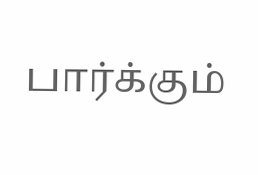பார்க்கும்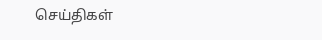செய்திகள்